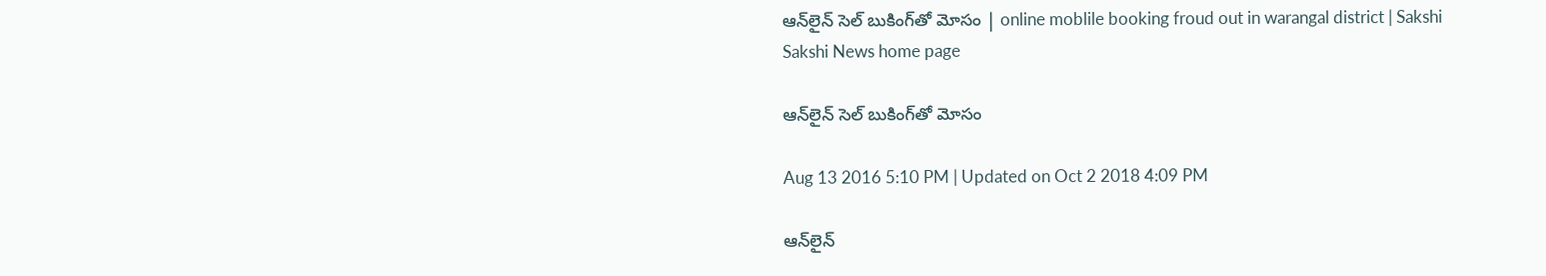ఆన్‌లైన్‌ సెల్‌ బుకింగ్‌తో మోసం | online moblile booking froud out in warangal district | Sakshi
Sakshi News home page

ఆన్‌లైన్‌ సెల్‌ బుకింగ్‌తో మోసం

Aug 13 2016 5:10 PM | Updated on Oct 2 2018 4:09 PM

ఆన్‌లైన్‌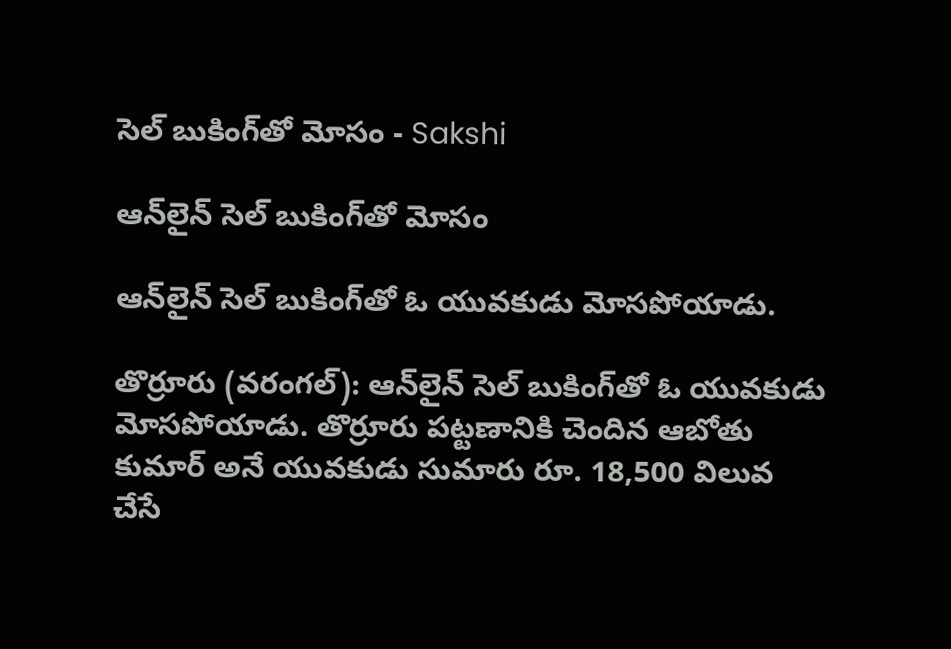సెల్‌ బుకింగ్‌తో మోసం - Sakshi

ఆన్‌లైన్‌ సెల్‌ బుకింగ్‌తో మోసం

ఆన్‌లైన్‌ సెల్‌ బుకింగ్‌తో ఓ యువకుడు మోసపోయాడు.

తొర్రూరు (వరంగల్): ఆన్‌లైన్‌ సెల్‌ బుకింగ్‌తో ఓ యువకుడు మోసపోయాడు. తొర్రూరు పట్టణానికి చెందిన ఆబోతు కుమార్‌ అనే యువకుడు సుమారు రూ. 18,500 విలువ చేసే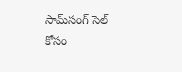సామ్‌సంగ్‌ సెల్‌ కోసం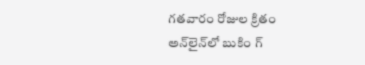గతవారం రోజుల క్రితం అన్‌లైన్‌లో బుకిం గ్‌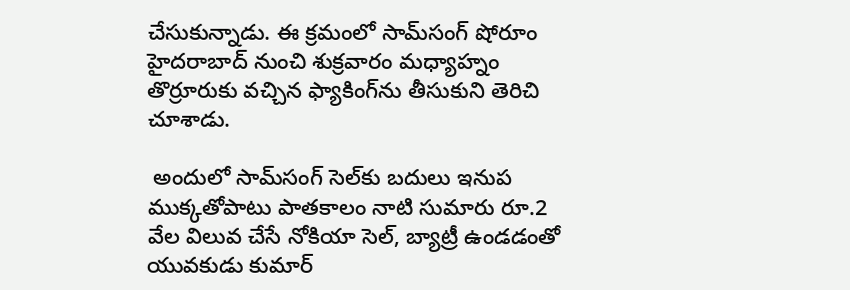చేసుకున్నాడు. ఈ క్రమంలో సామ్‌సంగ్‌ షోరూం హైదరాబాద్‌ నుంచి శుక్రవారం మధ్యాహ్నం తొర్రూరుకు వచ్చిన ఫ్యాకింగ్‌ను తీసుకుని తెరిచి చూశాడు.

 అందులో సామ్‌సంగ్‌ సెల్‌కు బదులు ఇనుప ముక్కతోపాటు పాతకాలం నాటి సుమారు రూ.2 వేల విలువ చేసే నోకియా సెల్, బ్యాట్రీ ఉండడంతో యువకుడు కుమార్‌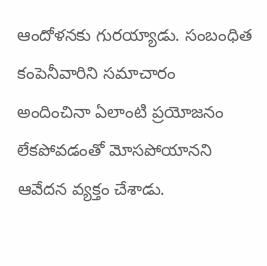ఆందోళనకు గురయ్యాడు. సంబంధిత కంపెనీవారిని సమాచారం అందించినా ఏలాంటి ప్రయోజనం లేకపోవడంతో మోసపోయానని ఆవేదన వ్యక్తం చేశాడు.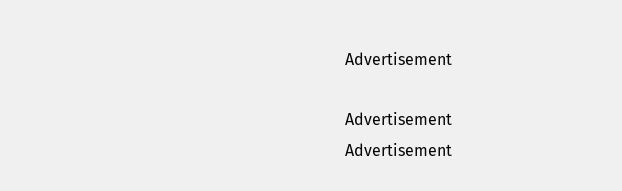Advertisement

Advertisement
Advertisement